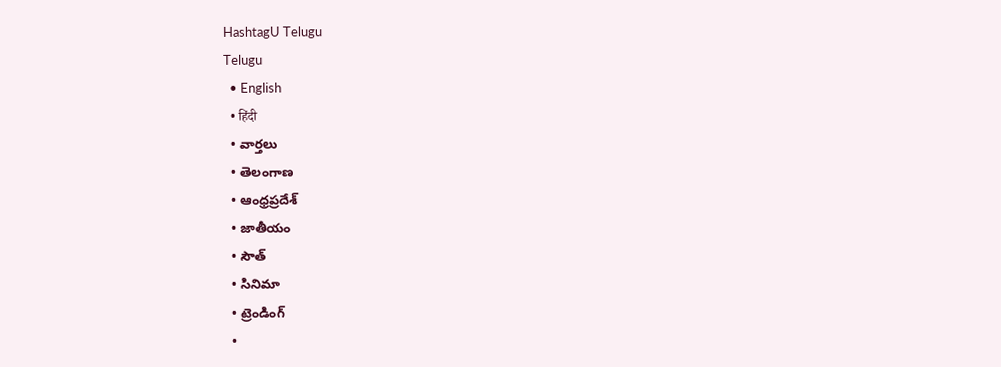HashtagU Telugu
Telugu
  • English
  • हिंदी
  • వార్తలు
  • తెలంగాణ
  • ఆంధ్రప్రదేశ్
  • జాతీయం
  • సౌత్
  • సినిమా
  • ట్రెండింగ్
  •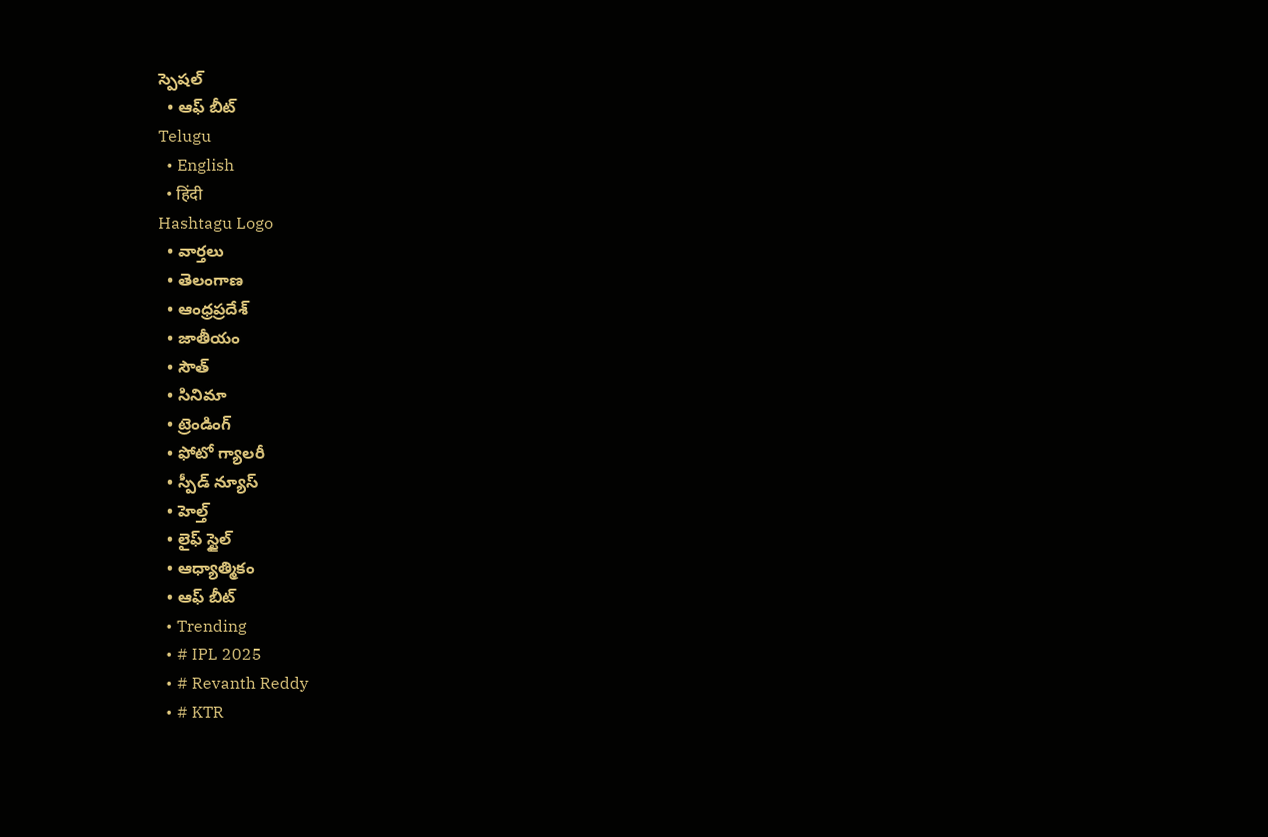స్పెషల్
  • ఆఫ్ బీట్
Telugu
  • English
  • हिंदी
Hashtagu Logo
  • వార్తలు
  • తెలంగాణ
  • ఆంధ్రప్రదేశ్
  • జాతీయం
  • సౌత్
  • సినిమా
  • ట్రెండింగ్
  • ఫోటో గ్యాలరీ
  • స్పీడ్ న్యూస్
  • హెల్త్
  • లైఫ్ స్టైల్
  • ఆధ్యాత్మికం
  • ఆఫ్ బీట్
  • Trending
  • # IPL 2025
  • # Revanth Reddy
  • # KTR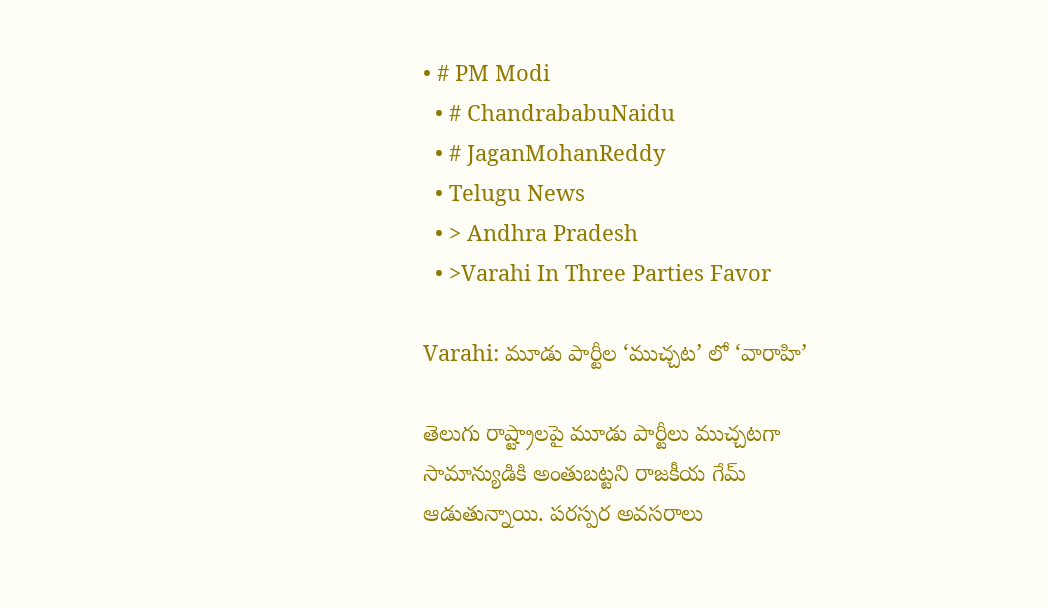• # PM Modi
  • # ChandrababuNaidu
  • # JaganMohanReddy
  • Telugu News
  • > Andhra Pradesh
  • >Varahi In Three Parties Favor

Varahi: మూడు పార్టీల ‘ముచ్చట’ లో ‘వారాహి’

తెలుగు రాష్ట్రాలపై మూడు పార్టీలు ముచ్చటగా సామాన్యుడికి అంతుబట్టని రాజకీయ గేమ్ ఆడుతున్నాయి. పరస్పర అవసరాలు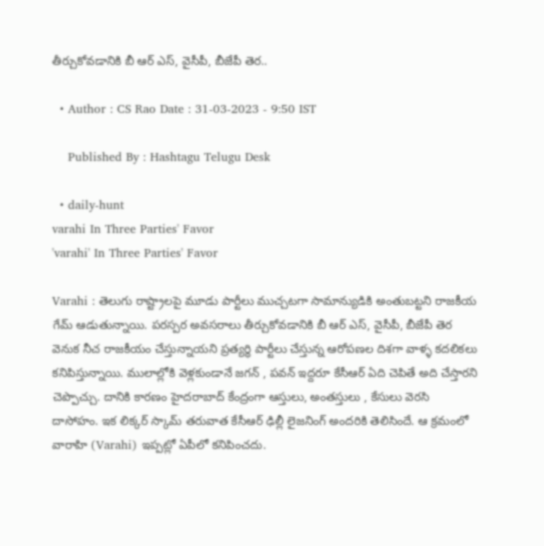తీర్చుకోవడానికి బీ ఆర్ ఎస్, వైసీపీ, బీజేపీ తెర..

  • Author : CS Rao Date : 31-03-2023 - 9:50 IST

    Published By : Hashtagu Telugu Desk

  • daily-hunt
varahi In Three Parties' Favor
'varahi' In Three Parties' Favor

Varahi : తెలుగు రాష్ట్రాలపై మూడు పార్టీలు ముచ్చటగా సామాన్యుడికి అంతుబట్టని రాజకీయ గేమ్ ఆడుతున్నాయి. పరస్పర అవసరాలు తీర్చుకోవడానికి బీ ఆర్ ఎస్, వైసీపీ, బీజేపీ తెర వెనుక నీచ రాజకీయం చేస్తున్నాయని ప్రత్యర్థి పార్టీలు చేస్తున్న ఆరోపణల దిశగా వాళ్ళ కదలికలు కనిపిస్తున్నాయి. ములాల్లోకి వెళ్లకుండానే జగన్ , పవన్ ఇద్దరూ కేసీఆర్ ఏది చెపితే అది చేస్తారని చెప్పొచ్చు. దానికి కారణం హైదరాబాద్ కేంద్రంగా ఆస్తులు, అంతస్తులు , కేసులు వెరసి దాసోహం. ఇక లిక్కర్ స్కామ్ తరువాత కేసీఆర్ ఢిల్లీ లైజనింగ్ అందరికి తెలిసిందే. ఆ క్రమంలో వారాహి (Varahi) ఇప్పట్లో ఏపీలో కనిపించదు.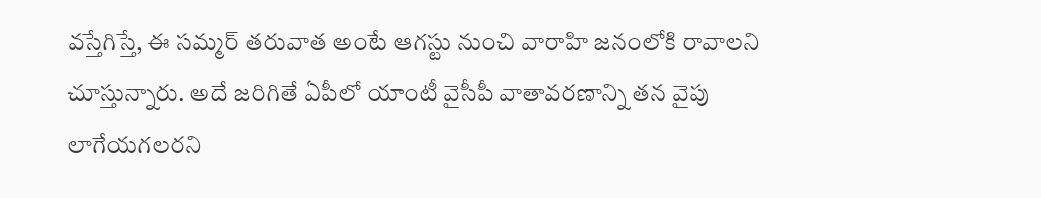వస్తేగిస్తే, ఈ సమ్మర్ తరువాత అంటే ఆగస్టు నుంచి వారాహి జనంలోకి రావాలని చూస్తున్నారు. అదే జరిగితే ఏపీలో యాంటీ వైసీపీ వాతావరణాన్ని తన వైపు లాగేయగలరని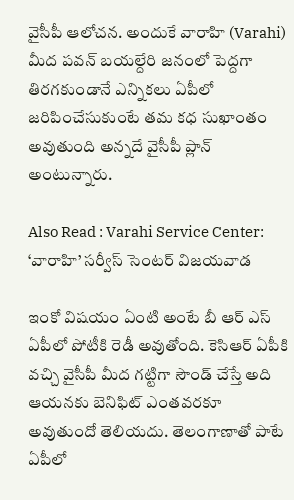వైసీపీ ఆలోచన. అందుకే వారాహి (Varahi) మీద పవన్ బయల్దేరి జనంలో పెద్దగా తిరగకుండానే ఎన్నికలు ఏపీలో జరిపించేసుకుంటే తమ కధ సుఖాంతం అవుతుంది అన్నదే వైసీపీ ప్లాన్ అంటున్నారు.

Also Read : Varahi Service Center: ‘వారాహి’ సర్వీస్ సెంటర్ విజయవాడ

ఇంకో విషయం ఏంటి అంటే బీ ఆర్ ఎస్ ఏపీలో పోటీకి రెడీ అవుతోంది. కెసిఆర్ ఏపీకి వచ్చి వైసీపీ మీద గట్టిగా సౌండ్ చేస్తే అది ఆయనకు బెనిఫిట్ ఎంతవరకూ అవుతుందో తెలియదు. తెలంగాణాతో పాటే ఏపీలో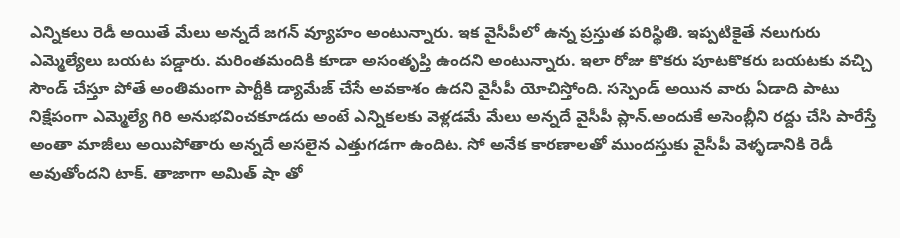ఎన్నికలు రెడీ అయితే మేలు అన్నదే జగన్ వ్యూహం అంటున్నారు. ఇక వైసీపీలో ఉన్న ప్రస్తుత పరిస్థితి. ఇప్పటికైతే నలుగురు ఎమ్మెల్యేలు బయట పడ్డారు. మరింతమందికి కూడా అసంతృప్తి ఉందని అంటున్నారు. ఇలా రోజు కొకరు పూటకొకరు బయటకు వచ్చి సౌండ్ చేస్తూ పోతే అంతిమంగా పార్టీకి డ్యామేజ్ చేసే అవకాశం ఉదని వైసీపీ యోచిస్తోంది. సస్పెండ్ అయిన వారు ఏడాది పాటు నిక్షేపంగా ఎమ్మెల్యే గిరి అనుభవించకూడదు అంటే ఎన్నికలకు వెళ్లడమే మేలు అన్నదే వైసీపీ ప్లాన్.అందుకే అసెంబ్లీని రద్దు చేసి పారేస్తే అంతా మాజీలు అయిపోతారు అన్నదే అసలైన ఎత్తుగడగా ఉందిట. సో అనేక కారణాలతో ముందస్తుకు వైసీపీ వెళ్ళడానికి రెడీ అవుతోందని టాక్. తాజాగా అమిత్ షా తో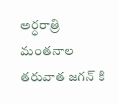అర్ధరాత్రి మంతనాల తరువాత జగన్ కి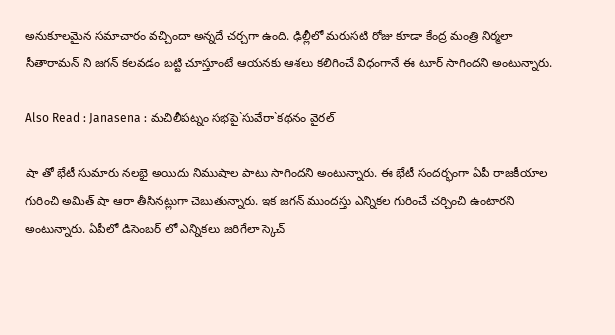అనుకూలమైన సమాచారం వచ్చిందా అన్నదే చర్చగా ఉంది. ఢిల్లీలో మరుసటి రోజు కూడా కేంద్ర మంత్రి నిర్మలా సీతారామన్ ని జగన్ కలవడం బట్టి చూస్తూంటే ఆయనకు ఆశలు కలిగించే విధంగానే ఈ టూర్ సాగిందని అంటున్నారు.

Also Read : Janasena : మ‌చిలీప‌ట్నం స‌భ‌పై`సువేరా`క‌థ‌నం వైర‌ల్

షా తో భేటీ సుమారు నలభై అయిదు నిముషాల పాటు సాగిందని అంటున్నారు. ఈ భేటీ సందర్భంగా ఏపీ రాజకీయాల గురించి అమిత్ షా ఆరా తీసినట్లుగా చెబుతున్నారు. ఇక జగన్ ముందస్తు ఎన్నికల గురించే చర్చించి ఉంటారని అంటున్నారు. ఏపీలో డిసెంబర్ లో ఎన్నికలు జరిగేలా స్కెచ్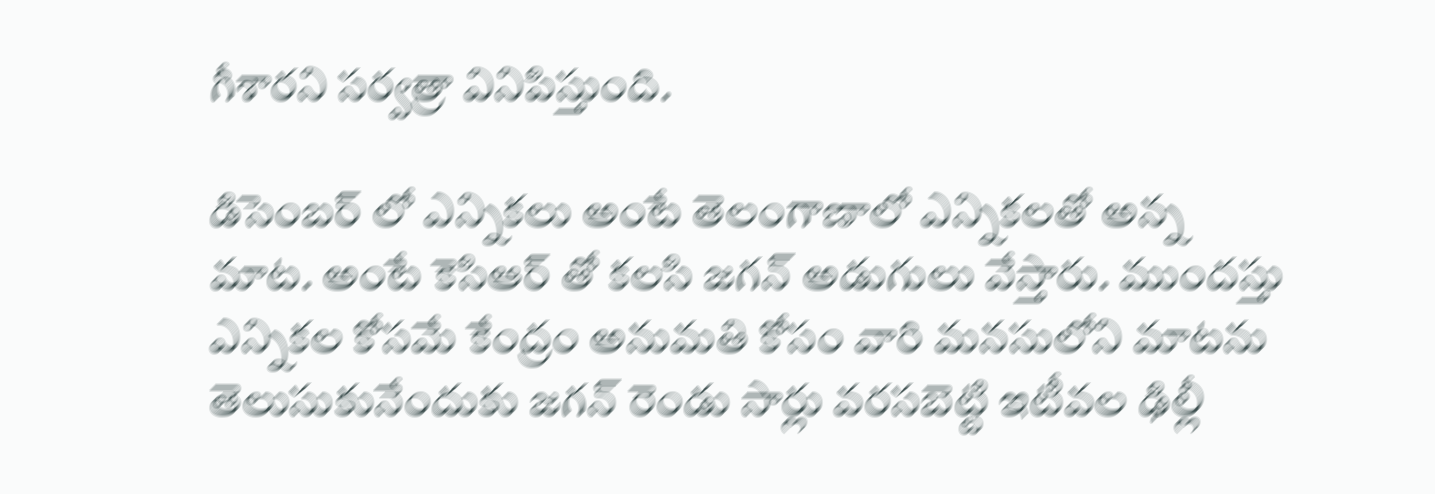గీశారని సర్వత్రా వినిపిస్తుంది.

డిసెంబర్ లో ఎన్నికలు అంటే తెలంగాణాలో ఎన్నికలతో అన్న మాట. అంటే కెసిఆర్ తో కలసి జగన్ అడుగులు వేస్తారు. ముందస్తు ఎన్నికల కోసమే కేంద్రం అనుమతి కోసం వారి మనసులోని మాటను తెలుసుకునేందుకు జగన్ రెండు సార్లు వరసబెట్టి ఇటీవల ఢిల్లీ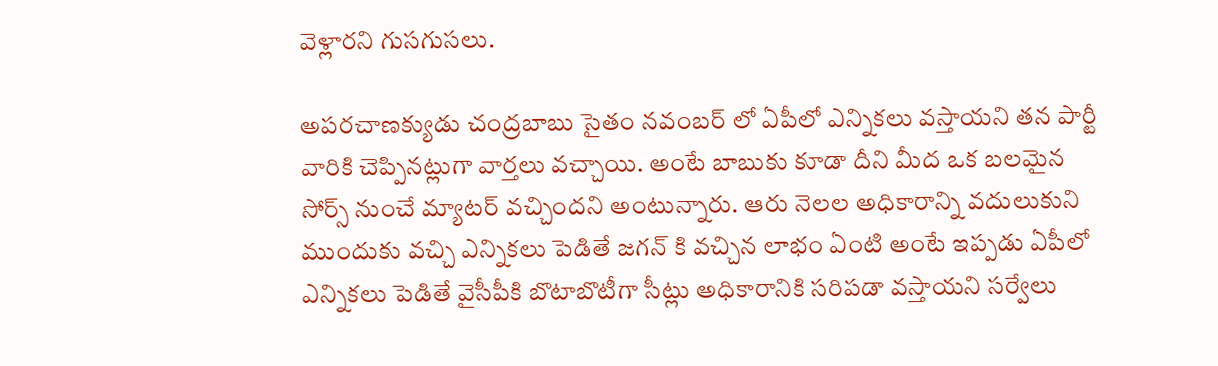వెళ్లారని గుసగుసలు.

అపరచాణక్యుడు చంద్రబాబు సైతం నవంబర్ లో ఏపీలో ఎన్నికలు వస్తాయని తన పార్టీ వారికి చెప్పినట్లుగా వార్తలు వచ్చాయి. అంటే బాబుకు కూడా దీని మీద ఒక బలమైన సోర్స్ నుంచే మ్యాటర్ వచ్చిందని అంటున్నారు. ఆరు నెలల అధికారాన్ని వదులుకుని ముందుకు వచ్చి ఎన్నికలు పెడితే జగన్ కి వచ్చిన లాభం ఏంటి అంటే ఇప్పడు ఏపీలో ఎన్నికలు పెడితే వైసీపీకి బొటాబొటీగా సీట్లు అధికారానికి సరిపడా వస్తాయని సర్వేలు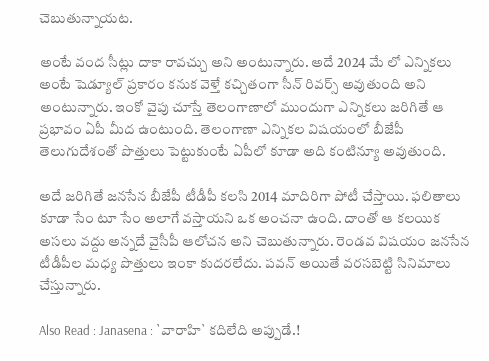చెబుతున్నాయట.

అంటే వంద సీట్లు దాకా రావచ్చు అని అంటున్నారు. అదే 2024 మే లో ఎన్నికలు అంటే షెడ్యూల్ ప్రకారం కనుక వెళ్తే కచ్చితంగా సీన్ రివర్స్ అవుతుంది అని అంటున్నారు. ఇంకో వైపు చూస్తే తెలంగాణాలో ముందుగా ఎన్నికలు జరిగితే ఆ ప్రభావం ఏపీ మీద ఉంటుంది. తెలంగాణా ఎన్నికల విషయంలో బీజేపీ తెలుగుదేశంతో పొత్తులు పెట్టుకుంటే ఏపీలో కూడా అది కంటిన్యూ అవుతుంది.

అదే జరిగితే జనసేన బీజేపీ టీడీపీ కలసి 2014 మాదిరిగా పోటీ చేస్తాయి. ఫలితాలు కూడా సేం టూ సేం అలాగే వస్తాయని ఒక అంచనా ఉంది. దాంతో ఆ కలయిక అసలు వద్దు అన్నదే వైసీపీ ఆలోచన అని చెబుతున్నారు. రెండవ విషయం జనసేన టీడీపీల మధ్య పొత్తులు ఇంకా కుదరలేదు. పవన్ అయితే వరసబెట్టి సినిమాలు చేస్తున్నారు.

Also Read : Janasena : `వారాహి` క‌దిలేది అప్పుడే.!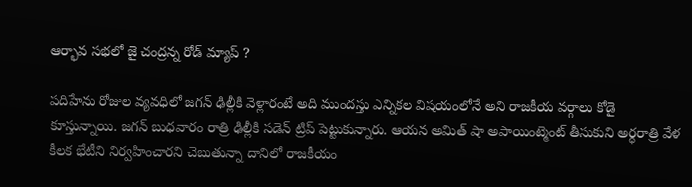ఆర్భావ స‌భ‌లో జై చంద్ర‌న్న‌ రోడ్ మ్యాప్ ?

పదిహేను రోజుల వ్యవధిలో జగన్ ఢిల్లీకి వెళ్లారంటే అది ముందస్తు ఎన్నికల విషయంలోనే అని రాజకీయ వర్గాలు కోడై కూస్తున్నాయి. జగన్ బుధవారం రాత్రి ఢిల్లీకి సడెన్ ట్రిప్ పెట్టుకున్నారు. ఆయన అమిత్ షా అపాయింట్మెంట్ తీసుకుని అర్ధరాత్రి వేళ కీలక భేటీని నిర్వహించారని చెబుతున్నా దానిలో రాజకీయం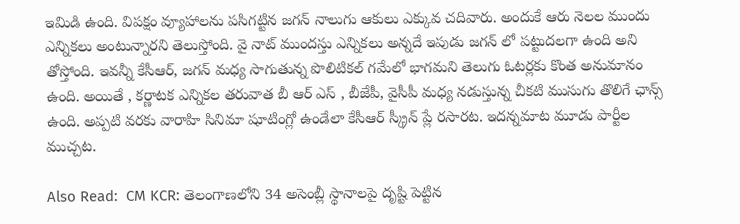ఇమిడి ఉంది. విపక్షం వ్యూహాలను పసిగట్టిన జగన్ నాలుగు ఆకులు ఎక్కువ చదివారు. అందుకే ఆరు నెలల ముందు ఎన్నికలు అంటున్నారని తెలుస్తోంది. వై నాట్ ముందస్తు ఎన్నికలు అన్నదే ఇపుడు జగన్ లో పట్టుదలగా ఉంది అని తోస్తోంది. ఇవన్నీ కేసీఆర్, జగన్ మధ్య సాగుతున్న పొలిటికల్ గమేలో భాగమని తెలుగు ఓటర్లకు కొంత అనుమానం ఉంది. అయితే , కర్ణాటక ఎన్నికల తరువాత బీ ఆర్ ఎస్ , బీజేపీ, వైసీపీ మధ్య నడుస్తున్న చీకటి ముసుగు తొలిగే ఛాన్స్ ఉంది. అప్పటి వరకు వారాహి సినిమా షూటింగ్లో ఉండేలా కేసీఆర్ స్క్రీన్ ప్లే రసారట. ఇదన్నమాట మూడు పార్టీల ముచ్చట.

Also Read:  CM KCR: తెలంగాణలోని 34 అసెంబ్లీ స్థానాలపై దృష్టి పెట్టిన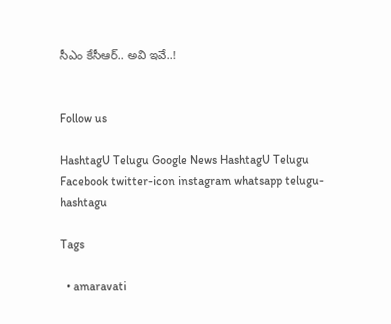సీఎం కేసీఆర్.. అవి ఇవే..!


Follow us

HashtagU Telugu Google News HashtagU Telugu Facebook twitter-icon instagram whatsapp telugu-hashtagu

Tags

  • amaravati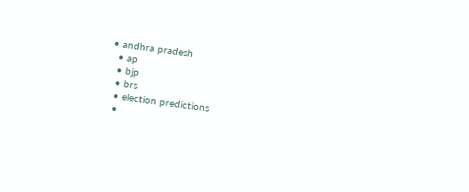• andhra pradesh
  • ap
  • bjp
  • brs
  • election predictions
  •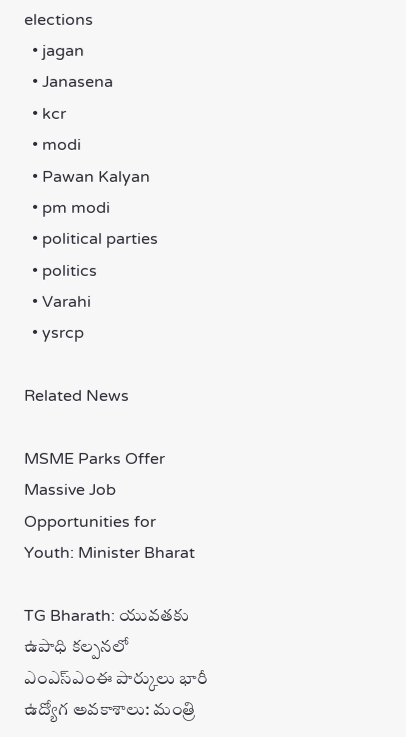elections
  • jagan
  • Janasena
  • kcr
  • modi
  • Pawan Kalyan
  • pm modi
  • political parties
  • politics
  • Varahi
  • ysrcp

Related News

MSME Parks Offer Massive Job Opportunities for Youth: Minister Bharat

TG Bharath: యువతకు ఉపాధి కల్పనలో ఎంఎస్‌ఎంఈ పార్కులు భారీ ఉద్యోగ అవకాశాలు: మంత్రి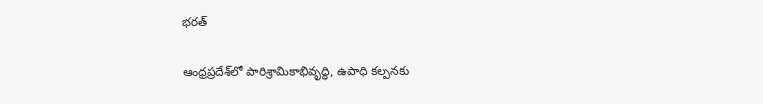భరత్

ఆంధ్రప్రదేశ్‌లో పారిశ్రామికాభివృద్ధి, ఉపాధి కల్పనకు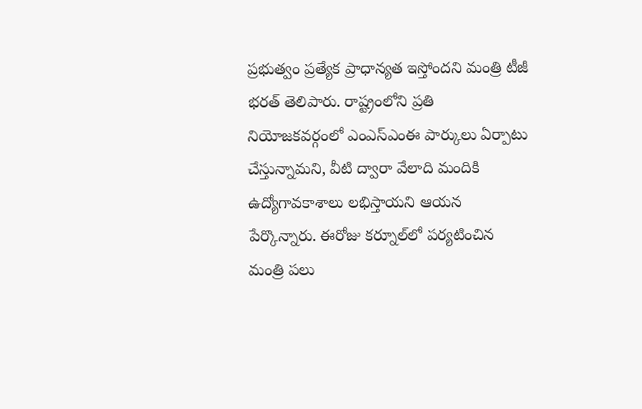ప్రభుత్వం ప్రత్యేక ప్రాధాన్యత ఇస్తోందని మంత్రి టీజీ భరత్ తెలిపారు. రాష్ట్రంలోని ప్రతి నియోజకవర్గంలో ఎంఎస్ఎంఈ పార్కులు ఏర్పాటు చేస్తున్నామని, వీటి ద్వారా వేలాది మందికి ఉద్యోగావకాశాలు లభిస్తాయని ఆయన పేర్కొన్నారు. ఈరోజు కర్నూల్‌లో పర్యటించిన మంత్రి పలు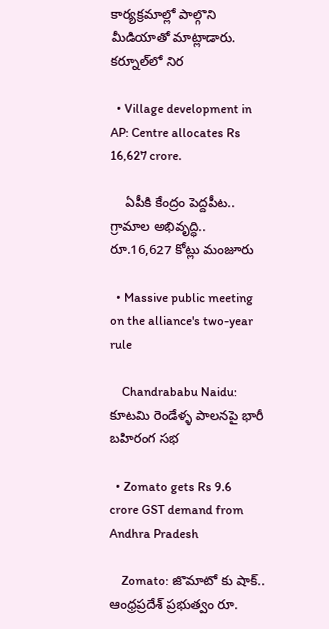కార్యక్రమాల్లో పాల్గొని మీడియాతో మాట్లాడారు. కర్నూల్‌లో నిర

  • Village development in AP: Centre allocates Rs 16,627 crore.

    ఏపీకి కేంద్రం పెద్దపీట.. గ్రామాల అభివృద్ధి.. రూ.16,627 కోట్లు మంజూరు

  • Massive public meeting on the alliance's two-year rule

    Chandrababu Naidu: కూటమి రెండేళ్ళ పాలనపై భారీ బహిరంగ సభ

  • Zomato gets Rs 9.6 crore GST demand from Andhra Pradesh

    Zomato: జొమాటో కు షాక్.. ఆంధ్రప్రదేశ్ ప్రభుత్వం రూ.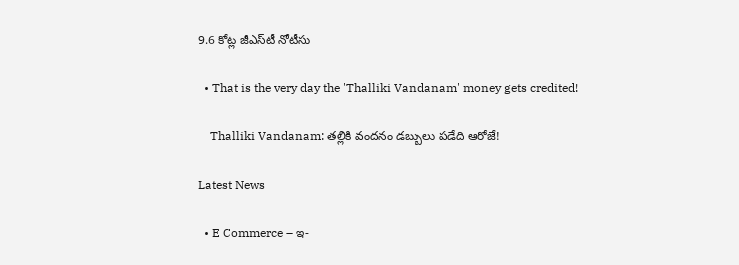9.6 కోట్ల జీఎస్‌టీ నోటీసు

  • That is the very day the 'Thalliki Vandanam' money gets credited!

    Thalliki Vandanam: తల్లికి వందనం డబ్బులు పడేది ఆరోజే!

Latest News

  • E Commerce – ఇ-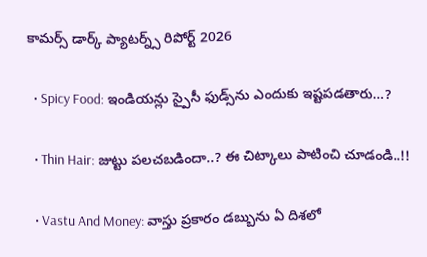కామర్స్ డార్క్ ప్యాటర్న్స్ రిపోర్ట్ 2026

  • Spicy Food: ఇండియన్లు స్పైసీ ఫుడ్స్‌ను ఎందుకు ఇష్టపడతారు…?

  • Thin Hair: జుట్టు పలచబడిందా..? ఈ చిట్కాలు పాటించి చూడండి..!!

  • Vastu And Money: వాస్తు ప్రకారం డబ్బును ఏ దిశలో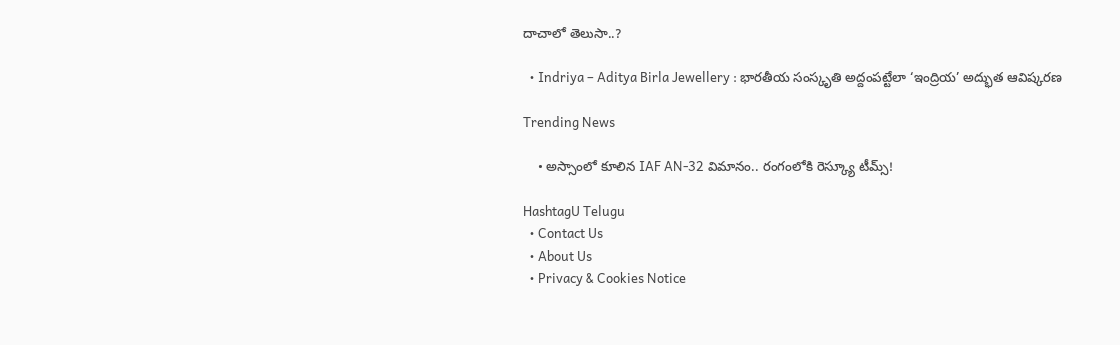దాచాలో తెలుసా..?

  • Indriya – Aditya Birla Jewellery : భారతీయ సంస్కృతి అద్దంపట్టేలా ‘ఇంద్రియ’ అద్భుత ఆవిష్కరణ

Trending News

    • అస్సాంలో కూలిన IAF AN-32 విమానం.. రంగంలోకి రెస్క్యూ టీమ్స్!

HashtagU Telugu
  • Contact Us
  • About Us
  • Privacy & Cookies Notice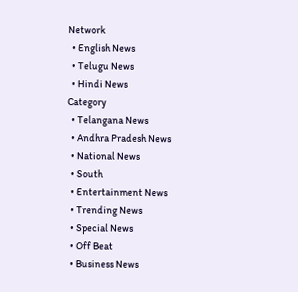Network
  • English News
  • Telugu News
  • Hindi News
Category
  • Telangana News
  • Andhra Pradesh News
  • National News
  • South
  • Entertainment News
  • Trending News
  • Special News
  • Off Beat
  • Business News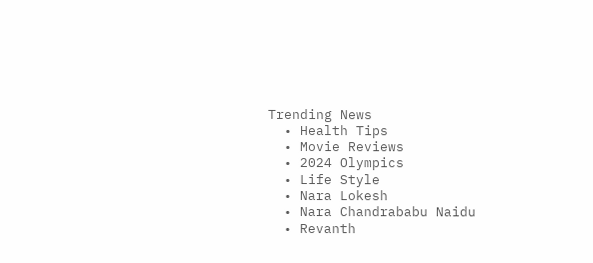Trending News
  • Health Tips
  • Movie Reviews
  • 2024 Olympics
  • Life Style
  • Nara Lokesh
  • Nara Chandrababu Naidu
  • Revanth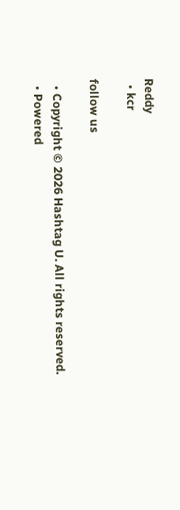Reddy
  • kcr

follow us

  • Copyright © 2026 Hashtag U. All rights reserved.
  • Powered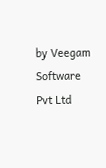by Veegam Software Pvt Ltd